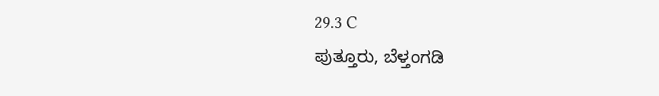29.3 C
ಪುತ್ತೂರು, ಬೆಳ್ತಂಗಡಿ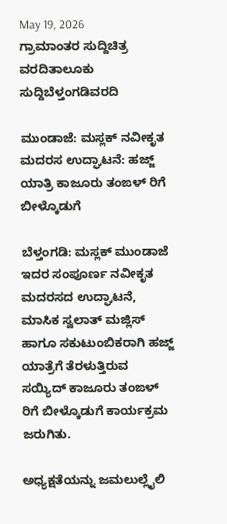May 19, 2026
ಗ್ರಾಮಾಂತರ ಸುದ್ದಿಚಿತ್ರ ವರದಿತಾಲೂಕು ಸುದ್ದಿಬೆಳ್ತಂಗಡಿವರದಿ

ಮುಂಡಾಜೆ‌: ಮಸ್ಲಕ್ ನವೀಕೃತ ಮದರಸ ಉದ್ಘಾಟನೆ: ಹಜ್ಜ್ ಯಾತ್ರಿ ಕಾಜೂರು ತಂಙಳ್ ರಿಗೆ ಬೀಳ್ಕೊಡುಗೆ

ಬೆಳ್ತಂಗಡಿ: ಮಸ್ಲಕ್ ಮುಂಡಾಜೆ ಇದರ ಸಂಪೂರ್ಣ ನವೀಕೃತ ಮದರಸದ ಉದ್ಘಾಟನೆ, ಮಾಸಿಕ ಸ್ವಲಾತ್ ಮಜ್ಲಿಸ್‌ ಹಾಗೂ ಸಕುಟುಂಬಿಕರಾಗಿ‌ ಹಜ್ಜ್ ಯಾತ್ರೆಗೆ ತೆರಳುತ್ತಿರುವ ಸಯ್ಯಿದ್ ಕಾಜೂರು ತಂಙಳ್ ರಿಗೆ ಬೀಳ್ಕೊಡುಗೆ ಕಾರ್ಯಕ್ರಮ ಜರುಗಿತು.

ಅಧ್ಯಕ್ಷತೆಯನ್ನು ಜಮಲುಲ್ಲೈಲಿ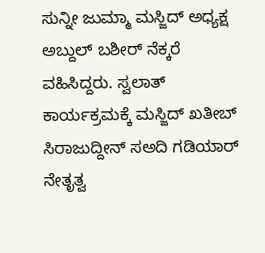ಸುನ್ನೀ ಜುಮ್ಮಾ ಮಸ್ಜಿದ್ ಅಧ್ಯಕ್ಷ ಅಬ್ದುಲ್ ಬಶೀರ್ ನೆಕ್ಕರೆ ವಹಿಸಿದ್ದರು. ಸ್ವಲಾತ್ ಕಾರ್ಯಕ್ರಮಕ್ಕೆ ಮಸ್ಜಿದ್ ಖತೀಬ್ ಸಿರಾಜುದ್ದೀನ್ ಸ‌ಅದಿ ಗಡಿಯಾರ್ ನೇತೃತ್ವ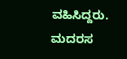ವಹಿಸಿದ್ದರು. ಮದರಸ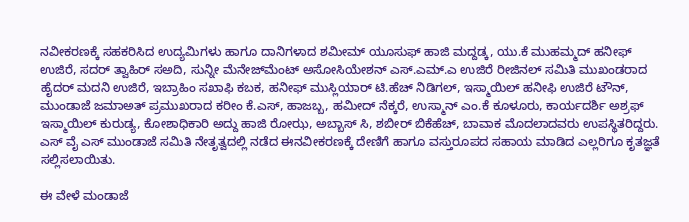ನವೀಕರಣಕ್ಕೆ ಸಹಕರಿಸಿದ ಉದ್ಯಮಿಗಳು ಹಾಗೂ‌ ದಾನಿಗಳಾದ ಶಮೀಮ್ ಯೂಸುಫ್ ಹಾಜಿ‌ ಮದ್ದಡ್ಕ, ಯು.ಕೆ ಮುಹಮ್ಮದ್ ಹನೀಫ್ ಉಜಿರೆ, ಸದರ್ ತ್ವಾಹಿರ್ ಸ‌ಅದಿ, ಸುನ್ನೀ ಮೆನೇಜ್‌ಮೆಂಟ್ ಅಸೋಸಿಯೇಶನ್ ಎಸ್.ಎಮ್.ಎ ಉಜಿರೆ ರೀಜಿನಲ್ ಸಮಿತಿ ಮುಖಂಡರಾದ ಹೈದರ್ ಮದನಿ ಉಜಿರೆ, ಇಬ್ರಾಹಿಂ ಸಖಾಫಿ ಕಬಕ, ಹನೀಫ್ ಮುಸ್ಲಿಯಾರ್ ಟಿ.ಹೆಚ್ ನಿಡಿಗಲ್, ಇಸ್ಮಾಯಿಲ್ ಹನೀಫಿ ಉಜಿರೆ ಟೌನ್, ಮುಂಡಾಜೆ ಜಮಾಅತ್ ಪ್ರಮುಖರಾದ ಕರೀಂ‌‌ ಕೆ.ಎಸ್, ಹಾಜಬ್ಬ, ಹಮೀದ್ ನೆಕ್ಕರೆ, ಉಸ್ಮಾನ್ ಎಂ.ಕೆ ಕೂಳೂರು, ಕಾರ್ಯದರ್ಶಿ ಅಶ್ರಫ್ ಇಸ್ಮಾಯಿಲ್ ಕುರುಡ್ಯ, ಕೋಶಾಧಿಕಾರಿ ಅದ್ದು‌ ಹಾಜಿ ರೋಝ, ಅಬ್ಬಾಸ್ ಸಿ, ಶಬೀರ್‌ ಬಿಕೆಹೆಚ್, ಬಾವಾಕ ಮೊದಲಾದವರು‌ ಉಪಸ್ಥಿತರಿದ್ದರು. ಎಸ್ ವೈ ಎಸ್ ಮುಂಡಾಜೆ ಸಮಿತಿ ನೇತೃತ್ವದಲ್ಲಿ ನಡೆದ ಈ‌ನವೀಕರಣಕ್ಕೆ ದೇಣಿಗೆ ಹಾಗೂ ವಸ್ತುರೂಪದ ಸಹಾಯ ಮಾಡಿದ ಎಲ್ಲರಿಗೂ ಕೃತಜ್ಞತೆ ಸಲ್ಲಿಸಲಾಯಿತು.

ಈ ವೇಳೆ ಮಂಡಾಜೆ‌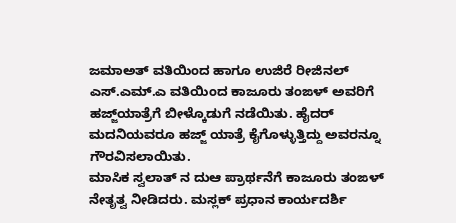ಜಮಾಅತ್ ವತಿಯಿಂದ‌ ಹಾಗೂ ಉಜಿರೆ ರೀಜಿನಲ್ ಎಸ್.ಎಮ್.ಎ ವತಿಯಿಂದ ಕಾಜೂರು‌ ತಂಙಳ್ ಅವರಿಗೆ ಹಜ್ಜ್‌ಯಾತ್ರೆಗೆ ಬೀಳ್ಕೊಡುಗೆ ನಡೆಯಿತು. ಹೈದರ್ ಮದನಿಯವರೂ‌ ಹಜ್ಜ್ ಯಾತ್ರೆ ಕೈಗೊಳ್ಳುತ್ತಿದ್ದು ಅವರನ್ನೂ‌ ಗೌರವಿಸಲಾಯಿತು.
ಮಾಸಿಕ ಸ್ವಲಾತ್ ನ ದುಆ ಪ್ರಾರ್ಥನೆಗೆ ಕಾಜೂರು ತಂಙಳ್ ನೇತೃತ್ವ ನೀಡಿದರು. ಮಸ್ಲಕ್ ಪ್ರಧಾನ ಕಾರ್ಯದರ್ಶಿ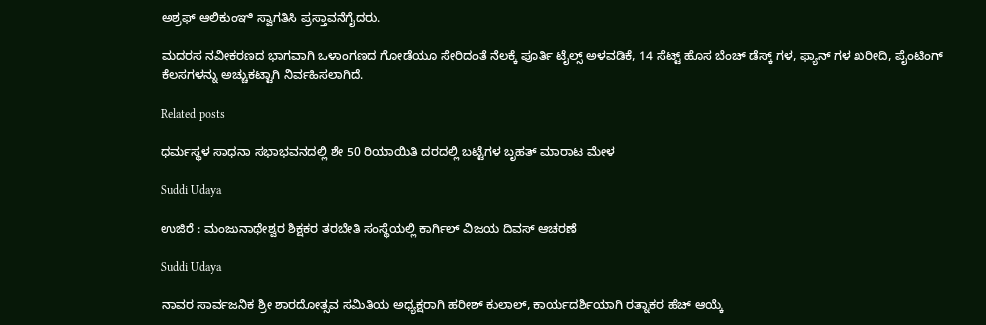ಅಶ್ರಫ್ ಆಲಿಕುಂಞಿ ಸ್ವಾಗತಿಸಿ ಪ್ರಸ್ತಾವನೆಗೈದರು.

ಮದರಸ‌ ನವೀಕರಣದ‌ ಭಾಗವಾಗಿ‌ ಒಳಾಂಗಣದ‌ ಗೋಡೆಯೂ ಸೇರಿದಂತೆ ನೆಲಕ್ಕೆ ಪೂರ್ತಿ‌ ಟೈಲ್ಸ್ ಅಳವಡಿಕೆ, 14 ಸೆಟ್ಟ್ ಹೊಸ ಬೆಂಚ್ ಡೆಸ್ಕ್ ಗಳ, ಫ್ಯಾನ್ ಗಳ ಖರೀದಿ, ಪೈಂಟಿಂಗ್ ಕೆಲಸಗಳನ್ನು ಅಚ್ಚುಕಟ್ಟಾಗಿ ನಿರ್ವಹಿಸಲಾಗಿದೆ.

Related posts

ಧರ್ಮಸ್ಥಳ ಸಾಧನಾ ಸಭಾಭವನದಲ್ಲಿ ಶೇ 50 ರಿಯಾಯಿತಿ ದರದಲ್ಲಿ ಬಟ್ಟೆಗಳ ಬೃಹತ್ ಮಾರಾಟ ಮೇಳ

Suddi Udaya

ಉಜಿರೆ : ಮಂಜುನಾಥೇಶ್ವರ ಶಿಕ್ಷಕರ ತರಬೇತಿ ಸಂಸ್ಥೆಯಲ್ಲಿ ಕಾರ್ಗಿಲ್ ವಿಜಯ ದಿವಸ್ ಆಚರಣೆ

Suddi Udaya

ನಾವರ ಸಾರ್ವಜನಿಕ ಶ್ರೀ ಶಾರದೋತ್ಸವ ಸಮಿತಿಯ ಅಧ್ಯಕ್ಷರಾಗಿ ಹರೀಶ್ ಕುಲಾಲ್, ಕಾರ್ಯದರ್ಶಿಯಾಗಿ ರತ್ನಾಕರ ಹೆಚ್ ಆಯ್ಕೆ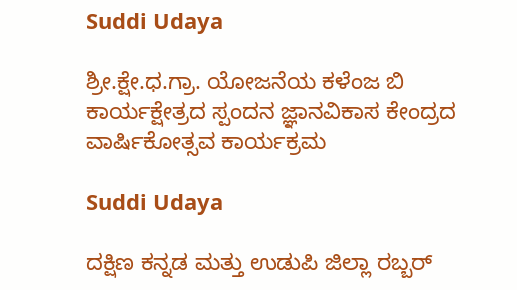Suddi Udaya

ಶ್ರೀ.ಕ್ಷೇ.ಧ.ಗ್ರಾ. ಯೋಜನೆಯ ಕಳೆಂಜ ಬಿ ಕಾರ್ಯಕ್ಷೇತ್ರದ ಸ್ಪಂದನ ಜ್ಞಾನವಿಕಾಸ ಕೇಂದ್ರದ ವಾರ್ಷಿಕೋತ್ಸವ ಕಾರ್ಯಕ್ರಮ

Suddi Udaya

ದಕ್ಷಿಣ ಕನ್ನಡ ಮತ್ತು ಉಡುಪಿ ಜಿಲ್ಲಾ ರಬ್ಬರ್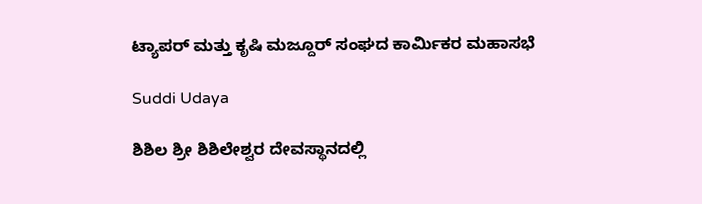ಟ್ಯಾಪರ್ ಮತ್ತು ಕೃಷಿ ಮಜ್ದೂರ್ ಸಂಘದ ಕಾರ್ಮಿಕರ ಮಹಾಸಭೆ

Suddi Udaya

ಶಿಶಿಲ ಶ್ರೀ ಶಿಶಿಲೇಶ್ವರ ದೇವಸ್ಥಾನದಲ್ಲಿ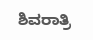ಶಿವರಾತ್ರಿ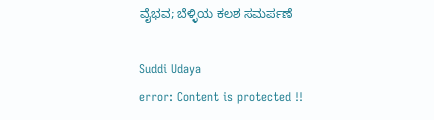ವೈಭವ; ಬೆಳ್ಳಿಯ ಕಲಶ ಸಮರ್ಪಣೆ

Suddi Udaya
error: Content is protected !!